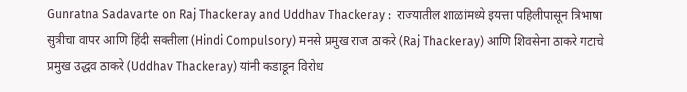Gunratna Sadavarte on Raj Thackeray and Uddhav Thackeray :  राज्यातील शाळांमध्ये इयत्ता पहिलीपासून त्रिभाषा सुत्रीचा वापर आणि हिंदी सक्तीला (Hindi Compulsory) मनसे प्रमुख राज ठाकरे (Raj Thackeray) आणि शिवसेना ठाकरे गटाचे प्रमुख उद्धव ठाकरे (Uddhav Thackeray) यांनी कडाडून विरोध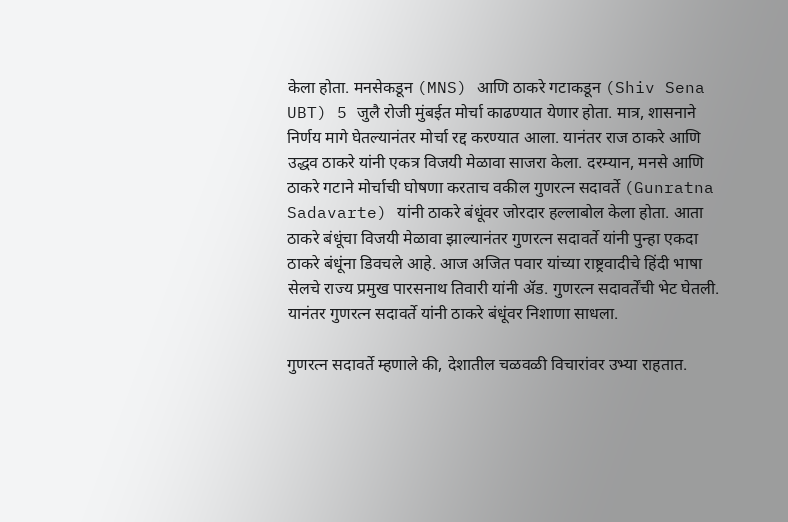केला होता. मनसेकडून (MNS) आणि ठाकरे गटाकडून (Shiv Sena UBT) 5 जुलै रोजी मुंबईत मोर्चा काढण्यात येणार होता. मात्र, शासनाने निर्णय मागे घेतल्यानंतर मोर्चा रद्द करण्यात आला. यानंतर राज ठाकरे आणि उद्धव ठाकरे यांनी एकत्र विजयी मेळावा साजरा केला. दरम्यान, मनसे आणि ठाकरे गटाने मोर्चाची घोषणा करताच वकील गुणरत्न सदावर्ते (Gunratna Sadavarte) यांनी ठाकरे बंधूंवर जोरदार हल्लाबोल केला होता. आता ठाकरे बंधूंचा विजयी मेळावा झाल्यानंतर गुणरत्न सदावर्ते यांनी पुन्हा एकदा ठाकरे बंधूंना डिवचले आहे. आज अजित पवार यांच्या राष्ट्रवादीचे हिंदी भाषा सेलचे राज्य प्रमुख पारसनाथ तिवारी यांनी ॲड. गुणरत्न सदावर्तेंची भेट घेतली. यानंतर गुणरत्न सदावर्ते यांनी ठाकरे बंधूंवर निशाणा साधला.

गुणरत्न सदावर्ते म्हणाले की, देशातील चळवळी विचारांवर उभ्या राहतात.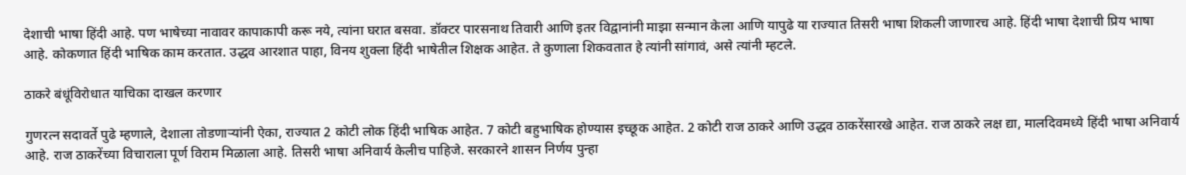देशाची भाषा हिंदी आहे. पण भाषेच्या नावावर कापाकापी करू नये, त्यांना घरात बसवा. डॉक्टर पारसनाथ तिवारी आणि इतर विद्वानांनी माझा सन्मान केला आणि यापुढे या राज्यात तिसरी भाषा शिकली जाणारच आहे. हिंदी भाषा देशाची प्रिय भाषा आहे. कोकणात हिंदी भाषिक काम करतात. उद्धव आरशात पाहा, विनय शुक्ला हिंदी भाषेतील शिक्षक आहेत. ते कुणाला शिकवतात हे त्यांनी सांगावं, असे त्यांनी म्हटले.

ठाकरे बंधूंविरोधात याचिका दाखल करणार

गुणरत्न सदावर्ते पुढे म्हणाले, देशाला तोडणाऱ्यांनी ऐका, राज्यात 2 कोटी लोक हिंदी भाषिक आहेत. 7 कोटी बहुभाषिक होण्यास इच्छूक आहेत. 2 कोटी राज ठाकरे आणि उद्धव ठाकरेंसारखे आहेत. राज ठाकरे लक्ष द्या, मालदिवमध्ये हिंदी भाषा अनिवार्य आहे. राज ठाकरेंच्या विचाराला पूर्ण विराम मिळाला आहे. तिसरी भाषा अनिवार्य केलीच पाहिजे. सरकारने शासन निर्णय पुन्हा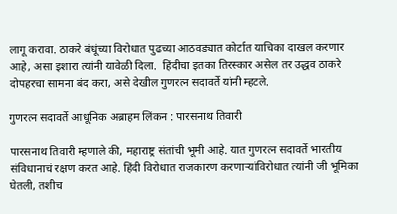लागू करावा. ठाकरे बंधूंच्या विरोधात पुढच्या आठवड्यात कोर्टात याचिका दाखल करणार आहे, असा इशारा त्यांनी यावेळी दिला.  हिंदीचा इतका तिरस्कार असेल तर उद्धव ठाकरे दोपहरचा सामना बंद करा, असे देखील गुणरत्न सदावर्ते यांनी म्हटले.

गुणरत्न सदावर्ते आधूनिक अब्राहम लिंकन : पारसनाथ तिवारी

पारसनाथ तिवारी म्हणाले की, महाराष्ट्र संतांची भूमी आहे. यात गुणरत्न सदावर्ते भारतीय संविधानाचं रक्षण करत आहे. हिंदी विरोधात राजकारण करणाऱ्यांविरोधात त्यांनी जी भूमिका घेतली, तशीच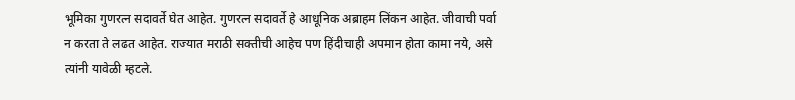भूमिका गुणरत्न सदावर्ते घेत आहेत. गुणरत्न सदावर्ते हे आधूनिक अब्राहम लिंकन आहेत. जीवाची पर्वा न करता ते लढत आहेत. राज्यात मराठी सक्तीची आहेच पण हिंदीचाही अपमान होता कामा नये, असे त्यांनी यावेळी म्हटले.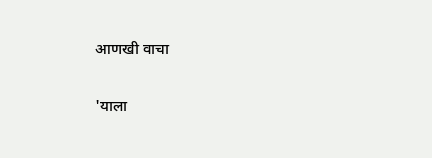आणखी वाचा

'याला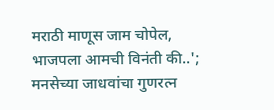मराठी माणूस जाम चोपेल, भाजपला आमची विनंती की..'; मनसेच्या जाधवांचा गुणरत्न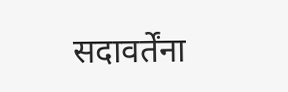सदावर्तेंना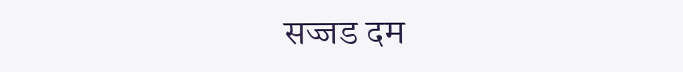सज्जड दम